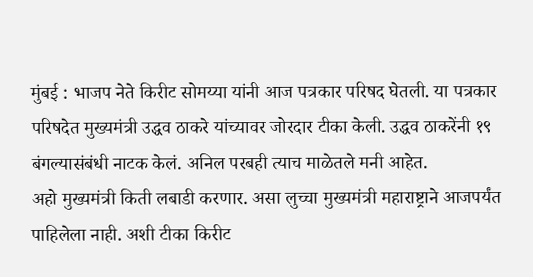मुंबई : भाजप नेते किरीट सोमय्या यांनी आज पत्रकार परिषद घेतली. या पत्रकार परिषदेत मुख्यमंत्री उद्धव ठाकरे यांच्यावर जोरदार टीका केली. उद्धव ठाकरेंनी १९ बंगल्यासंबंधी नाटक केलं. अनिल परबही त्याच माळेतले मनी आहेत.
अहो मुख्यमंत्री किती लबाडी करणार. असा लुच्चा मुख्यमंत्री महाराष्ट्राने आजपर्यंत पाहिलेला नाही. अशी टीका किरीट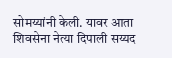सोमय्यांनी केली. यावर आता शिवसेना नेत्या दिपाली सय्यद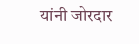यांनी जोरदार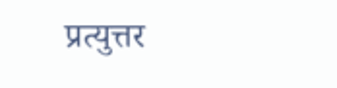प्रत्युत्तर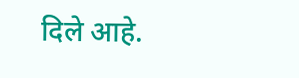दिले आहे.